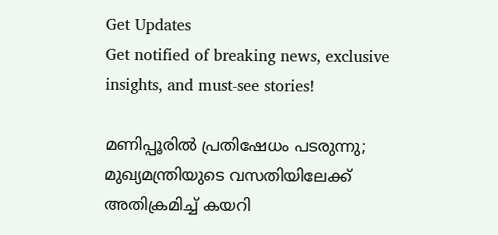Get Updates
Get notified of breaking news, exclusive insights, and must-see stories!

മണിപ്പൂരിൽ പ്രതിഷേധം പടരുന്നു; മുഖ്യമന്ത്രിയുടെ വസതിയിലേക്ക് അതിക്രമിച്ച് കയറി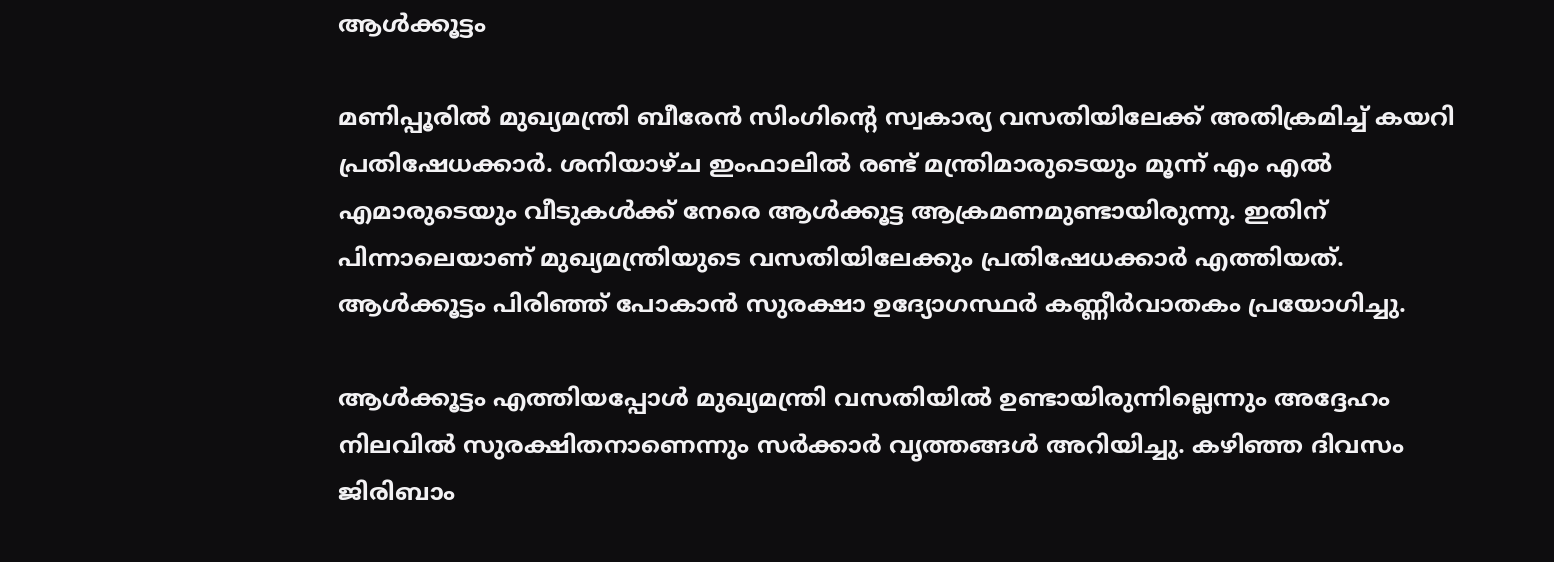ആൾക്കൂട്ടം

മണിപ്പൂരിൽ മുഖ്യമന്ത്രി ബീരേൻ സിംഗിന്റെ സ്വകാര്യ വസതിയിലേക്ക് അതിക്രമിച്ച് കയറി പ്രതിഷേധക്കാർ. ശനിയാഴ്ച ഇംഫാലില്‍ രണ്ട് മന്ത്രിമാരുടെയും മൂന്ന് എം എല്‍ എമാരുടെയും വീടുകള്‍ക്ക് നേരെ ആള്‍ക്കൂട്ട ആക്രമണമുണ്ടായിരുന്നു. ഇതിന് പിന്നാലെയാണ് മുഖ്യമന്ത്രിയുടെ വസതിയിലേക്കും പ്രതിഷേധക്കാർ എത്തിയത്. ആൾക്കൂട്ടം പിരിഞ്ഞ് പോകാൻ സുരക്ഷാ ഉദ്യോഗസ്ഥർ കണ്ണീർവാതകം പ്രയോഗിച്ചു.

ആൾക്കൂട്ടം എത്തിയപ്പോൾ മുഖ്യമന്ത്രി വസതിയിൽ ഉണ്ടായിരുന്നില്ലെന്നും അദ്ദേഹം നിലവിൽ സുരക്ഷിതനാണെന്നും സർക്കാർ വൃത്തങ്ങൾ അറിയിച്ചു. കഴിഞ്ഞ ദിവസം ജിരിബാം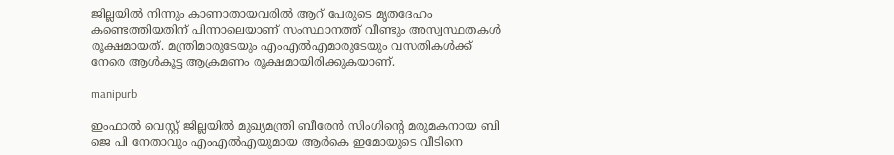ജില്ലയിൽ നിന്നും കാണാതായവരിൽ ആറ് പേരുടെ മൃതദേഹം കണ്ടെത്തിയതിന് പിന്നാലെയാണ് സംസ്ഥാനത്ത് വീണ്ടും അസ്വസ്ഥതകൾ രൂക്ഷമായത്. മന്ത്രിമാരുടേയും എംഎൽഎമാരുടേയും വസതികൾക്ക് നേരെ ആൾകൂട്ട ആക്രമണം രൂക്ഷമായിരിക്കുകയാണ്.

manipurb

ഇംഫാല്‍ വെസ്റ്റ് ജില്ലയില്‍ മുഖ്യമന്ത്രി ബീരേൻ സിംഗിന്റെ മരുമകനായ ബി ജെ പി നേതാവും എംഎൽഎയുമായ ആർകെ ഇമോയുടെ വീടിനെ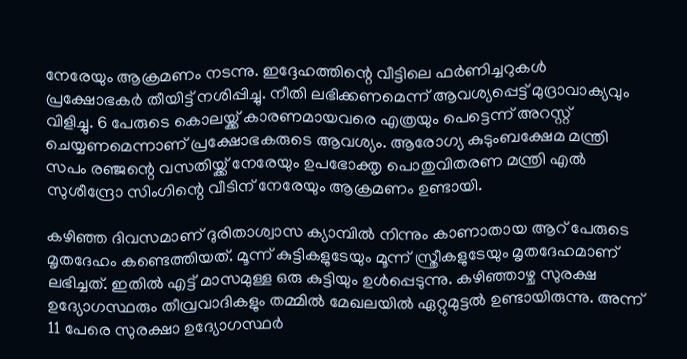നേരേയും ആക്രമണം നടന്നു. ഇദ്ദേഹത്തിന്റെ വീട്ടിലെ ഫർണിച്ചറുകൾ പ്രക്ഷോഭകർ തീയിട്ട് നശിപ്പിച്ചു. നീതി ലഭിക്കണമെന്ന് ആവശ്യപ്പെട്ട് മുദ്രാവാക്യവും വിളിച്ചു. 6 പേരുടെ കൊലയ്ക്ക് കാരണമായവരെ എത്രയും പെട്ടെന്ന് അറസ്റ്റ് ചെയ്യണമെന്നാണ് പ്രക്ഷോഭകരുടെ ആവശ്യം. ആരോഗ്യ കുടുംബക്ഷേമ മന്ത്രി സപം രഞ്ജന്റെ വസതിയ്ക്ക് നേരേയും ഉപഭോക്തൃ പൊതുവിതരണ മന്ത്രി എല്‍ സുശീന്ദ്രോ സിംഗിന്റെ വീടിന് നേരേയും ആക്രമണം ഉണ്ടായി.

കഴിഞ്ഞ ദിവസമാണ് ദുരിതാശ്വാസ ക്യാമ്പിൽ നിന്നും കാണാതായ ആറ് പേരുടെ മൃതദേഹം കണ്ടെത്തിയത്. മൂന്ന് കുട്ടികളുടേയും മൂന്ന് സ്ത്രീകളുടേയും മൃതദേഹമാണ് ലഭിച്ചത്. ഇതിൽ എട്ട് മാസമുള്ള ഒരു കുട്ടിയും ഉൾപ്പെടുന്നു. കഴിഞ്ഞാഴ്ച സുരക്ഷ ഉദ്യോഗസ്ഥരും തീവ്രവാദികളും തമ്മിൽ മേഖലയിൽ ഏറ്റുമുട്ടൽ ഉണ്ടായിരുന്നു. അന്ന് 11 പേരെ സുരക്ഷാ ഉദ്യോഗസ്ഥർ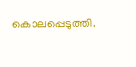കൊലപ്പെടുത്തി.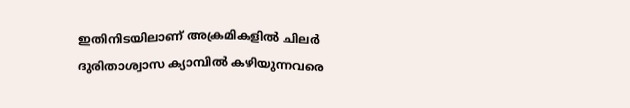ഇതിനിടയിലാണ് അക്രമികളിൽ ചിലർ ദുരിതാശ്വാസ ക്യാമ്പിൽ കഴിയുന്നവരെ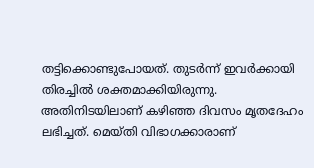തട്ടിക്കൊണ്ടുപോയത്. തുടർന്ന് ഇവർക്കായി തിരച്ചിൽ ശക്തമാക്കിയിരുന്നു. അതിനിടയിലാണ് കഴിഞ്ഞ ദിവസം മൃതദേഹം ലഭിച്ചത്. മെയ്തി വിഭാഗക്കാരാണ്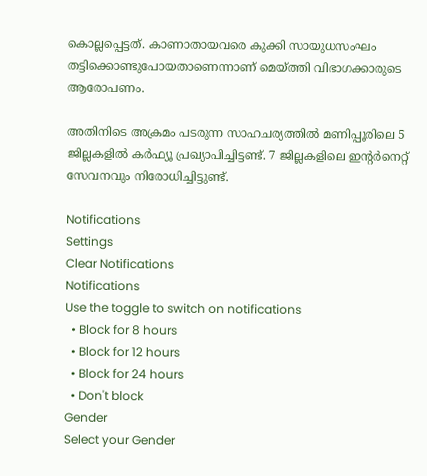കൊല്ലപ്പെട്ടത്. കാണാതായവരെ കുക്കി സായുധസംഘം തട്ടിക്കൊണ്ടുപോയതാണെന്നാണ് മെയ്ത്തി വിഭാഗക്കാരുടെ ആരോപണം.

അതിനിടെ അക്രമം പടരുന്ന സാഹചര്യത്തിൽ മണിപ്പൂരിലെ 5 ജില്ലകളിൽ കർഫ്യൂ പ്രഖ്യാപിച്ചിട്ടണ്ട്. 7 ജില്ലകളിലെ ഇന്റർനെറ്റ് സേവനവും നിരോധിച്ചിട്ടുണ്ട്.

Notifications
Settings
Clear Notifications
Notifications
Use the toggle to switch on notifications
  • Block for 8 hours
  • Block for 12 hours
  • Block for 24 hours
  • Don't block
Gender
Select your Gender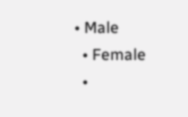• Male
  • Female
  •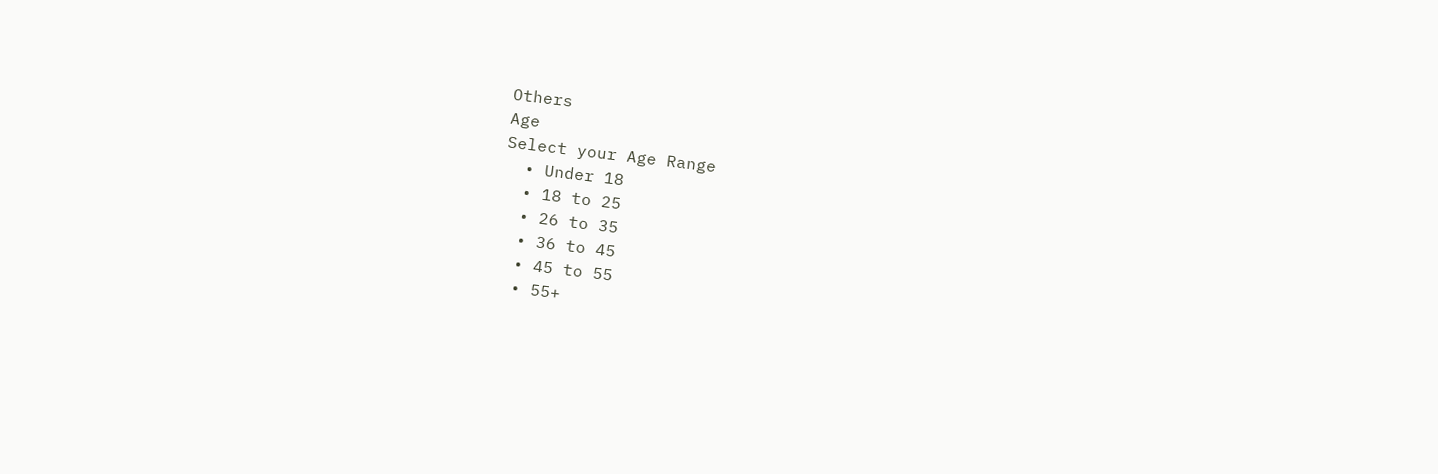Others
Age
Select your Age Range
  • Under 18
  • 18 to 25
  • 26 to 35
  • 36 to 45
  • 45 to 55
  • 55+